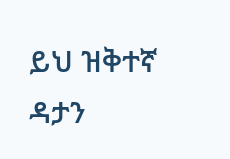ይህ ዝቅተኛ ዳታን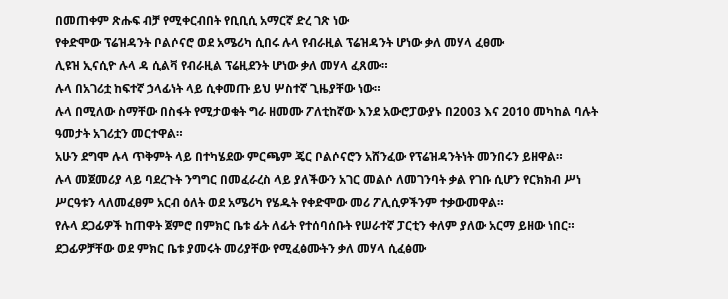በመጠቀም ጽሑፍ ብቻ የሚቀርብበት የቢቢሲ አማርኛ ድረ ገጽ ነው
የቀድሞው ፕሬዝዳንት ቦልሶናሮ ወደ አሜሪካ ሲበሩ ሉላ የብራዚል ፕሬዝዳንት ሆነው ቃለ መሃላ ፈፀሙ
ሊዩዝ ኢናሲዮ ሉላ ዳ ሲልቫ የብራዚል ፕሬዚደንት ሆነው ቃለ መሃላ ፈጸሙ።
ሉላ በአገሪቷ ከፍተኛ ኃላፊነት ላይ ሲቀመጡ ይህ ሦስተኛ ጊዜያቸው ነው።
ሉላ በሚለው ስማቸው በስፋት የሚታወቁት ግራ ዘመሙ ፖለቲከኛው እንደ አውሮፓውያኑ በ2003 እና 2010 መካከል ባሉት ዓመታት አገሪቷን መርተዋል።
አሁን ደግሞ ሉላ ጥቅምት ላይ በተካሄደው ምርጫም ጄር ቦልሶናሮን አሸንፈው የፕሬዝዳንትነት መንበሩን ይዘዋል።
ሉላ መጀመሪያ ላይ ባደረጉት ንግግር በመፈራረስ ላይ ያለችውን አገር መልሶ ለመገንባት ቃል የገቡ ሲሆን የርክክብ ሥነ ሥርዓቱን ላለመፈፀም አርብ ዕለት ወደ አሜሪካ የሄዱት የቀድሞው መሪ ፖሊሲዎችንም ተቃውመዋል።
የሉላ ደጋፊዎች ከጠዋት ጀምሮ በምክር ቤቱ ፊት ለፊት የተሰባሰቡት የሠራተኛ ፓርቲን ቀለም ያለው አርማ ይዘው ነበር።
ደጋፊዎቻቸው ወደ ምክር ቤቱ ያመሩት መሪያቸው የሚፈፅሙትን ቃለ መሃላ ሲፈፅሙ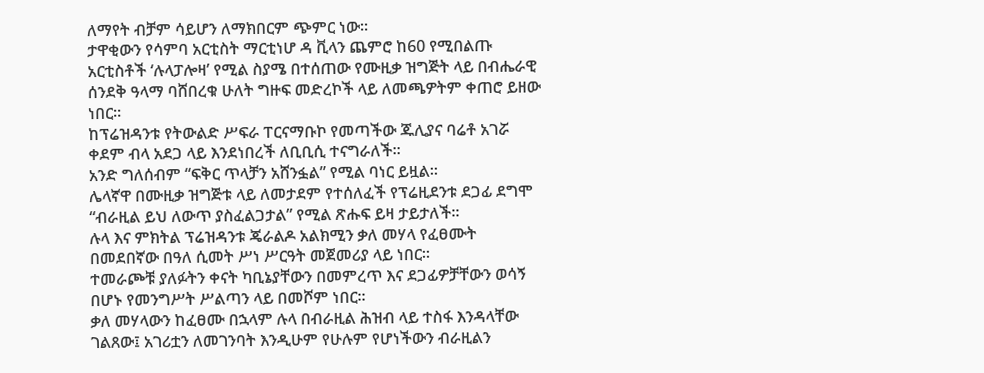ለማየት ብቻም ሳይሆን ለማክበርም ጭምር ነው።
ታዋቂውን የሳምባ አርቲስት ማርቲነሆ ዳ ቪላን ጨምሮ ከ60 የሚበልጡ አርቲስቶች ‘ሉላፓሎዛ’ የሚል ስያሜ በተሰጠው የሙዚቃ ዝግጅት ላይ በብሔራዊ ሰንደቅ ዓላማ ባሸበረቁ ሁለት ግዙፍ መድረኮች ላይ ለመጫዎትም ቀጠሮ ይዘው ነበር።
ከፕሬዝዳንቱ የትውልድ ሥፍራ ፐርናማቡኮ የመጣችው ጁሊያና ባሬቶ አገሯ ቀደም ብላ አደጋ ላይ እንደነበረች ለቢቢሲ ተናግራለች።
አንድ ግለሰብም “ፍቅር ጥላቻን አሸንፏል” የሚል ባነር ይዟል።
ሌላኛዋ በሙዚቃ ዝግጅቱ ላይ ለመታደም የተሰለፈች የፕሬዚደንቱ ደጋፊ ደግሞ “ብራዚል ይህ ለውጥ ያስፈልጋታል” የሚል ጽሑፍ ይዛ ታይታለች።
ሉላ እና ምክትል ፕሬዝዳንቱ ጄራልዶ አልክሚን ቃለ መሃላ የፈፀሙት በመደበኛው በዓለ ሲመት ሥነ ሥርዓት መጀመሪያ ላይ ነበር።
ተመራጮቹ ያለፉትን ቀናት ካቢኔያቸውን በመምረጥ እና ደጋፊዎቻቸውን ወሳኝ በሆኑ የመንግሥት ሥልጣን ላይ በመሾም ነበር።
ቃለ መሃላውን ከፈፀሙ በኋላም ሉላ በብራዚል ሕዝብ ላይ ተስፋ እንዳላቸው ገልጸው፤ አገሪቷን ለመገንባት እንዲሁም የሁሉም የሆነችውን ብራዚልን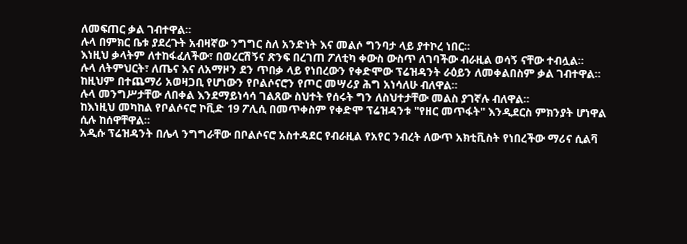ለመፍጠር ቃል ገብተዋል።
ሉላ በምክር ቤቱ ያደረጉት አብዛኛው ንግግር ስለ አንድነት እና መልሶ ግንባታ ላይ ያተኮረ ነበር።
እነዚህ ቃላትም ለተከፋፈለችው፣ በወረርሽኝና ጽንፍ በረገጠ ፖለቲካ ቀውስ ውስጥ ለገባችው ብራዚል ወሳኝ ናቸው ተብሏል።
ሉላ ለትምህርት፣ ለጤና እና ለአማዞን ደን ጥበቃ ላይ የነበረውን የቀድሞው ፕሬዝዳንት ራዕይን ለመቀልበስም ቃል ገብተዋል።
ከዚህም በተጨማሪ አወዛጋቢ የሆነውን የቦልሶናሮን የጦር መሣሪያ ሕግ አነሳለሁ ብለዋል።
ሉላ መንግሥታቸው ለበቀል እንደማይነሳሳ ገልጸው ስህተት የሰሩት ግን ለስህተታቸው መልስ ያገኛሉ ብለዋል።
ከእነዚህ መካከል የቦልሶናሮ ኮቪድ 19 ፖሊሲ በመጥቀስም የቀድሞ ፕሬዝዳንቱ "የዘር መጥፋት" እንዲደርስ ምክንያት ሆነዋል ሲሉ ከሰዋቸዋል።
አዲሱ ፕሬዝዳንት በሌላ ንግግራቸው በቦልሶናሮ አስተዳደር የብራዚል የአየር ንብረት ለውጥ አክቲቪስት የነበረችው ማሪና ሲልቫ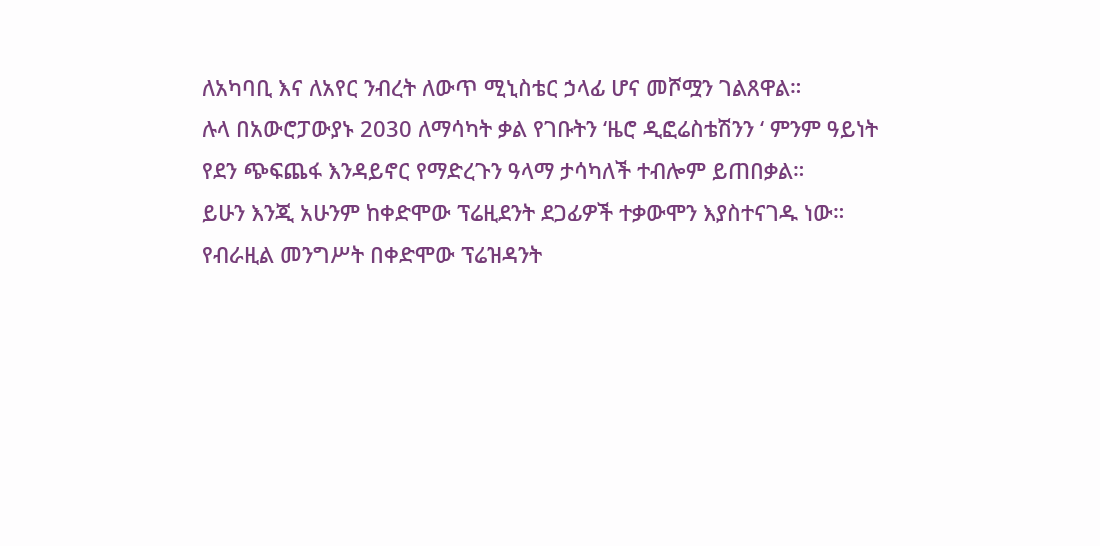ለአካባቢ እና ለአየር ንብረት ለውጥ ሚኒስቴር ኃላፊ ሆና መሾሟን ገልጸዋል።
ሉላ በአውሮፓውያኑ 2030 ለማሳካት ቃል የገቡትን ‘ዜሮ ዲፎሬስቴሽንን ‘ ምንም ዓይነት የደን ጭፍጨፋ እንዳይኖር የማድረጉን ዓላማ ታሳካለች ተብሎም ይጠበቃል።
ይሁን እንጂ አሁንም ከቀድሞው ፕሬዚደንት ደጋፊዎች ተቃውሞን እያስተናገዱ ነው።
የብራዚል መንግሥት በቀድሞው ፕሬዝዳንት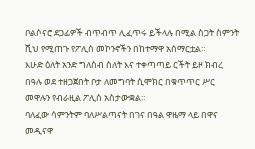ቦልሶናሮ ደጋፊዎች ብጥብጥ ሊፈጥሩ ይችላሉ በሚል ስጋት ስምንት ሺህ የሚጠጉ የፖሊስ መኮንኖችን በከተማዋ አሰማርቷል።
እሁድ ዕለት አንድ ግለሰብ ስለት እና ተቀጣጣይ ርችት ይዞ ክብረ በዓሉ ወደ ተዘጋጀበት ቦታ ለመግባት ሲሞክር በቁጥጥር ሥር መዋሉን የብራዚል ፖሊስ አስታውቋል።
ባለፈው ሳምንትም ባለሥልጣናት በገና በዓል ዋዜማ ላይ በዋና መዲናዋ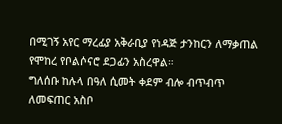በሚገኝ አየር ማረፊያ አቅራቢያ የነዳጅ ታንከርን ለማቃጠል የሞከረ የቦልሶናሮ ደጋፊን አስረዋል።
ግለሰቡ ከሉላ በዓለ ሲመት ቀደም ብሎ ብጥብጥ ለመፍጠር አስቦ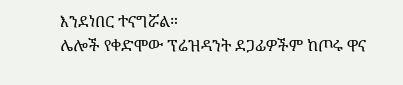እንደነበር ተናግሯል።
ሌሎች የቀድሞው ፕሬዝዳንት ደጋፊዎችም ከጦሩ ዋና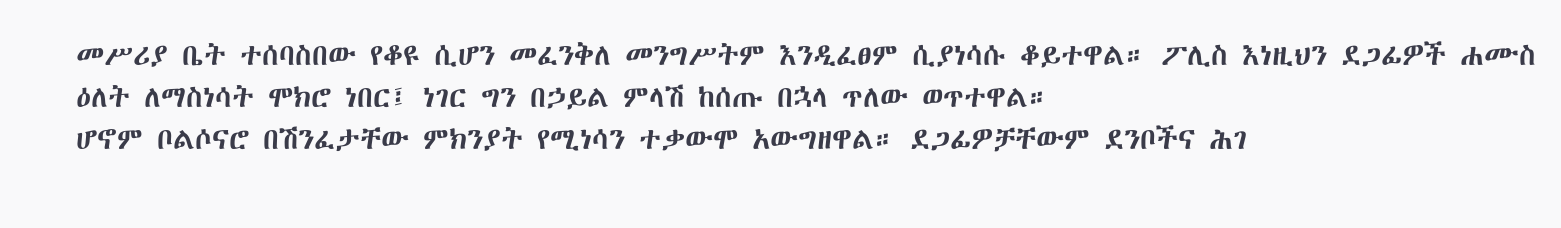መሥሪያ ቤት ተሰባስበው የቆዩ ሲሆን መፈንቅለ መንግሥትም እንዲፈፀም ሲያነሳሱ ቆይተዋል። ፖሊስ እነዚህን ደጋፊዎች ሐሙስ ዕለት ለማስነሳት ሞክሮ ነበር፤ ነገር ግን በኃይል ምላሽ ከሰጡ በኋላ ጥለው ወጥተዋል።
ሆኖም ቦልሶናሮ በሽንፈታቸው ምክንያት የሚነሳን ተቃውሞ አውግዘዋል። ደጋፊዎቻቸውም ደንቦችና ሕገ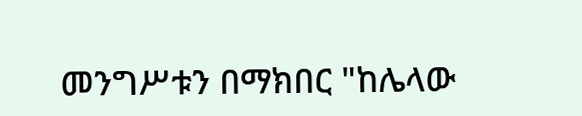መንግሥቱን በማክበር "ከሌላው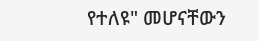የተለዩ" መሆናቸውን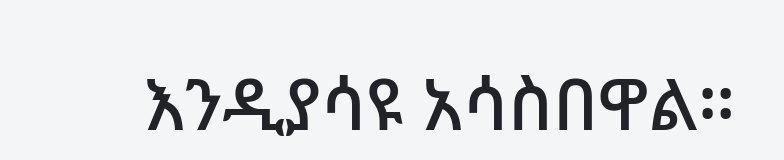እንዲያሳዩ አሳስበዋል።